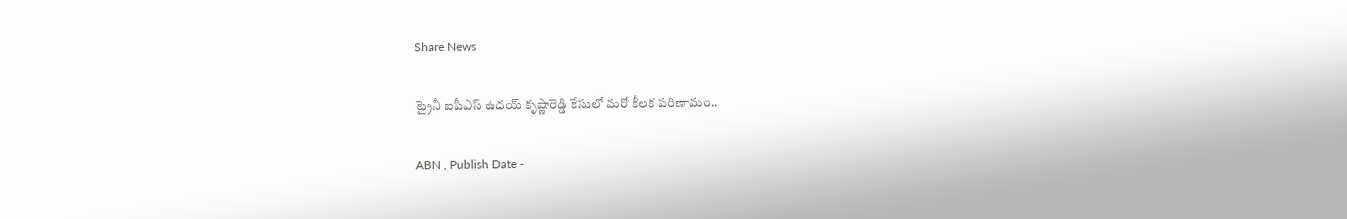Share News

ట్రైనీ ఐపీఎస్‌ ఉదయ్ కృష్ణారెడ్డి కేసులో మరో కీలక పరిణామం..

ABN , Publish Date -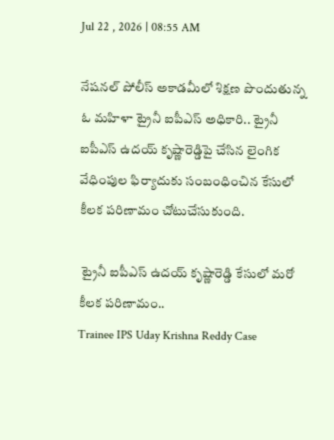Jul 22 , 2026 | 08:55 AM

నేషనల్ పోలీస్ అకాడమీలో శిక్షణ పొందుతున్న ఓ మహిళా ట్రైనీ ఐపీఎస్ అధికారి.. ట్రైనీ ఐపీఎస్‌ ఉదయ్ కృష్ణారెడ్డిపై చేసిన లైంగిక వేధింపుల ఫిర్యాదుకు సంబంధించిన కేసులో కీలక పరిణామం చోటుచేసుకుంది.

 ట్రైనీ ఐపీఎస్‌ ఉదయ్ కృష్ణారెడ్డి కేసులో మరో కీలక పరిణామం..
Trainee IPS Uday Krishna Reddy Case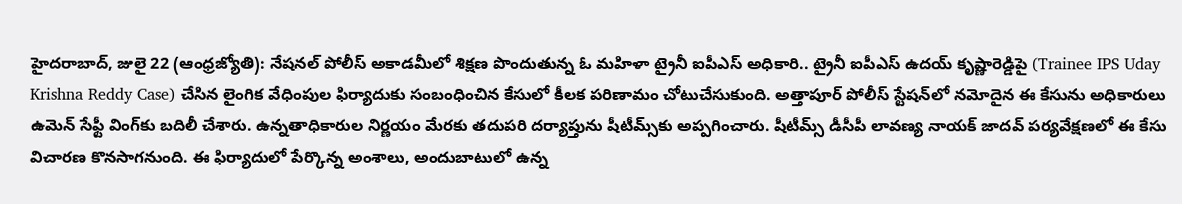హైదరాబాద్, జులై 22 (ఆంధ్రజ్యోతి): నేషనల్ పోలీస్ అకాడమీలో శిక్షణ పొందుతున్న ఓ మహిళా ట్రైనీ ఐపీఎస్ అధికారి.. ట్రైనీ ఐపీఎస్‌ ఉదయ్ కృష్ణారెడ్డిపై (Trainee IPS Uday Krishna Reddy Case) చేసిన లైంగిక వేధింపుల ఫిర్యాదుకు సంబంధించిన కేసులో కీలక పరిణామం చోటుచేసుకుంది. అత్తాపూర్ పోలీస్ స్టేషన్‌లో నమోదైన ఈ కేసును అధికారులు ఉమెన్ సేఫ్టీ వింగ్‌కు బదిలీ చేశారు. ఉన్నతాధికారుల నిర్ణయం మేరకు తదుపరి దర్యాప్తును షీటీమ్స్‌కు అప్పగించారు. షీటీమ్స్ డీసీపీ లావణ్య నాయక్ జాదవ్ పర్యవేక్షణలో ఈ కేసు విచారణ కొనసాగనుంది. ఈ ఫిర్యాదులో పేర్కొన్న అంశాలు, అందుబాటులో ఉన్న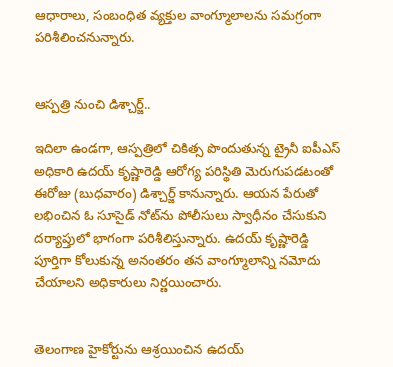ఆధారాలు, సంబంధిత వ్యక్తుల వాంగ్మూలాలను సమగ్రంగా పరిశీలించనున్నారు.


ఆస్పత్రి నుంచి డిశ్చార్జ్..

ఇదిలా ఉండగా, ఆస్పత్రిలో చికిత్స పొందుతున్న ట్రైనీ ఐపీఎస్ అధికారి ఉదయ్ కృష్ణారెడ్డి ఆరోగ్య పరిస్థితి మెరుగుపడటంతో ఈరోజు (బుధవారం) డిశ్చార్జ్ కానున్నారు. ఆయన పేరుతో లభించిన ఓ సూసైడ్ నోట్‌ను పోలీసులు స్వాధీనం చేసుకుని దర్యాప్తులో భాగంగా పరిశీలిస్తున్నారు. ఉదయ్ కృష్ణారెడ్డి పూర్తిగా కోలుకున్న అనంతరం తన వాంగ్మూలాన్ని నమోదు చేయాలని అధికారులు నిర్ణయించారు.


తెలంగాణ హైకోర్టును ఆశ్రయించిన ఉదయ్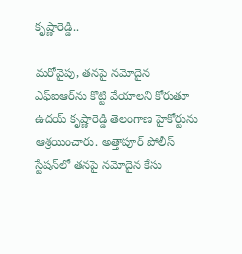కృష్ణారెడ్డి..

మరోవైపు, తనపై నమోదైన ఎఫ్‌ఐఆర్‌ను కొట్టి వేయాలని కోరుతూ ఉదయ్ కృష్ణారెడ్డి తెలంగాణ హైకోర్టును ఆశ్రయించారు. అత్తాపూర్ పోలీస్ స్టేషన్‌లో తనపై నమోదైన కేసు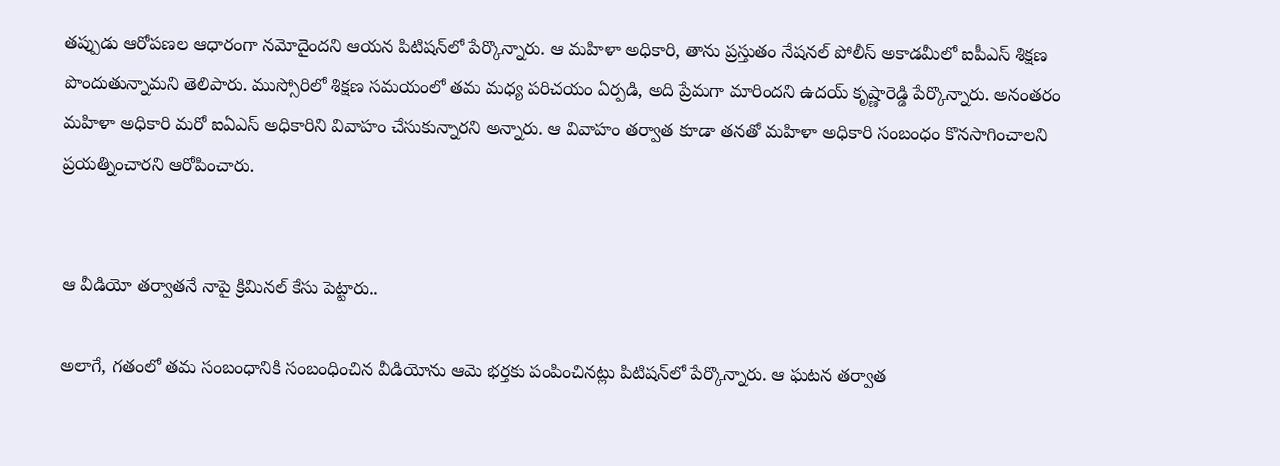తప్పుడు ఆరోపణల ఆధారంగా నమోదైందని ఆయన పిటిషన్‌లో పేర్కొన్నారు. ఆ మహిళా అధికారి, తాను ప్రస్తుతం నేషనల్ పోలీస్ అకాడమీలో ఐపీఎస్ శిక్షణ పొందుతున్నామని తెలిపారు. ముస్సోరిలో శిక్షణ సమయంలో తమ మధ్య పరిచయం ఏర్పడి, అది ప్రేమగా మారిందని ఉదయ్ కృష్ణారెడ్డి పేర్కొన్నారు. అనంతరం మహిళా అధికారి మరో ఐఏఎస్ అధికారిని వివాహం చేసుకున్నారని అన్నారు. ఆ వివాహం తర్వాత కూడా తనతో మహిళా అధికారి సంబంధం కొనసాగించాలని ప్రయత్నించారని ఆరోపించారు.


ఆ వీడియో తర్వాతనే నాపై క్రిమినల్ కేసు పెట్టారు..

అలాగే, గతంలో తమ సంబంధానికి సంబంధించిన వీడియోను ఆమె భర్తకు పంపించినట్లు పిటిషన్‌లో పేర్కొన్నారు. ఆ ఘటన తర్వాత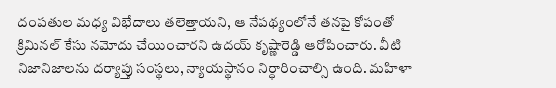దంపతుల మధ్య విభేదాలు తలెత్తాయని, ఆ నేపథ్యంలోనే తనపై కోపంతో క్రిమినల్ కేసు నమోదు చేయించారని ఉదయ్ కృష్ణారెడ్డి ఆరోపించారు. వీటి నిజానిజాలను దర్యాప్తు సంస్థలు, న్యాయస్థానం నిర్ధారించాల్సి ఉంది. మహిళా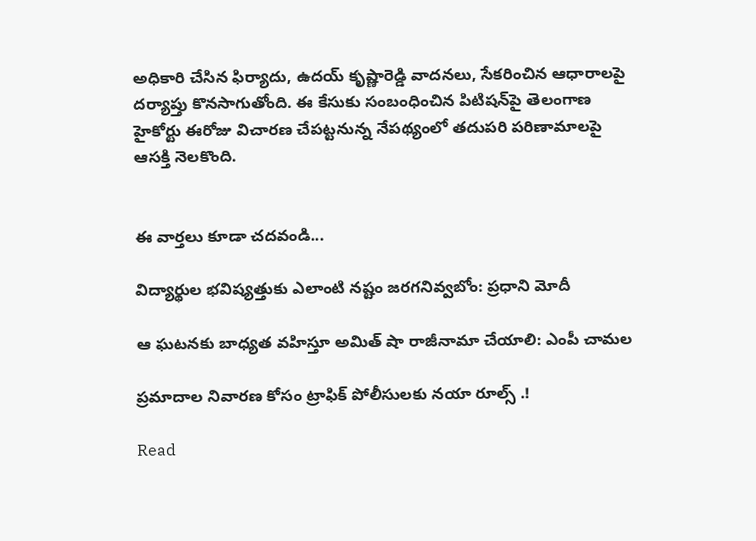అధికారి చేసిన ఫిర్యాదు, ఉదయ్ కృష్ణారెడ్డి వాదనలు, సేకరించిన ఆధారాలపై దర్యాప్తు కొనసాగుతోంది. ఈ కేసుకు సంబంధించిన పిటిషన్‌పై తెలంగాణ హైకోర్టు ఈరోజు విచారణ చేపట్టనున్న నేపథ్యంలో తదుపరి పరిణామాలపై ఆసక్తి నెలకొంది.


ఈ వార్తలు కూడా చదవండి...

విద్యార్థుల భవిష్యత్తుకు ఎలాంటి నష్టం జరగనివ్వబోం: ప్రధాని మోదీ

ఆ ఘటనకు బాధ్యత వహిస్తూ అమిత్ షా రాజీనామా చేయాలి: ఎంపీ చామల

ప్రమాదాల నివారణ కోసం ట్రాఫిక్ పోలీసులకు నయా రూల్స్ .!

Read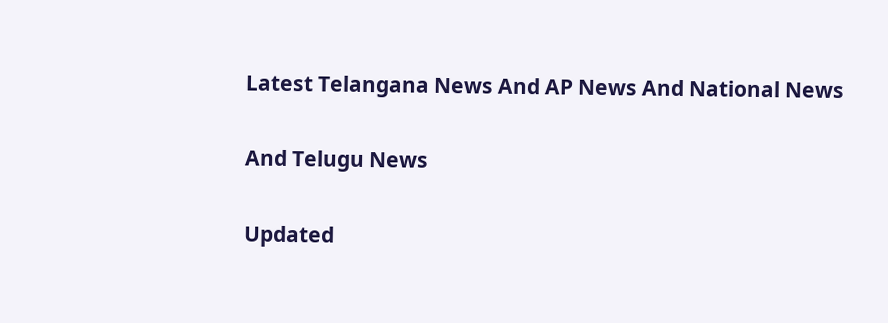Latest Telangana News And AP News And National News

And Telugu News

Updated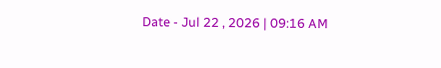Date - Jul 22 , 2026 | 09:16 AM